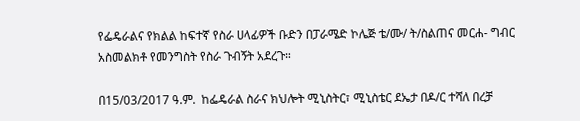የፌዴራልና የክልል ከፍተኛ የስራ ሀላፊዎች ቡድን በፓራሜድ ኮሌጅ ቴ/ሙ/ ት/ስልጠና መርሐ- ግብር አስመልክቶ የመንግስት የስራ ጉብኝት አደረጉ።

በ15/03/2017 ዓ.ም.  ከፌዴራል ስራና ክህሎት ሚኒስትር፣ ሚኒስቴር ደኤታ በዶ/ር ተሻለ በረቻ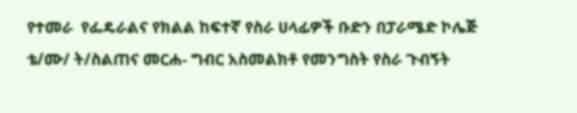የተመራ  የፌዴራልና የክልል ከፍተኛ የስራ ሀላፊዎች ቡድን በፓራሜድ ኮሌጅ ቴ/ሙ/ ት/ስልጠና መርሐ- ግብር አስመልክቶ የመንግስት የስራ ጉብኝት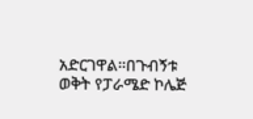አድርገዋል።በጉብኝቱ ወቅት የፓራሜድ ኮሌጅ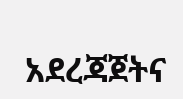አደረጃጀትና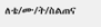ለቴ/ሙ/ት/ስልጠና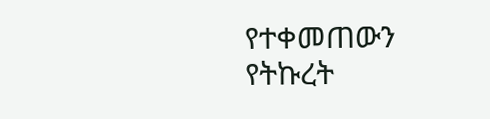የተቀመጠውን የትኩረት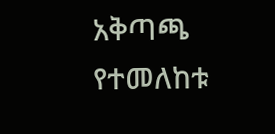አቅጣጫ  የተመለከቱ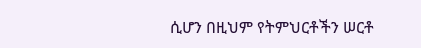ሲሆን በዚህም የትምህርቶችን ሠርቶ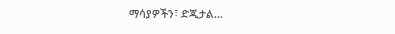ማሳያዎችን፣ ድጂታል...